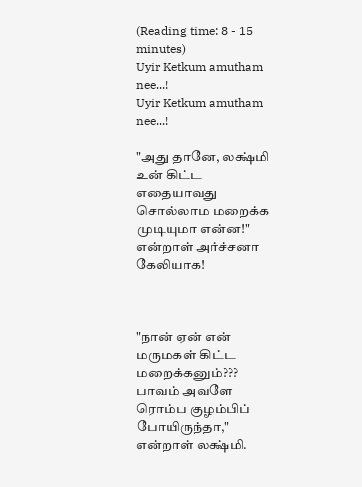(Reading time: 8 - 15 minutes)
Uyir Ketkum amutham nee...!
Uyir Ketkum amutham nee...!

"அது தானே, லக்ஷ்மி உன் கிட்ட எதையாவது சொல்லாம மறைக்க முடியுமா என்ன!" என்றாள் அர்ச்சனா கேலியாக!



"நான் ஏன் என் மருமகள் கிட்ட மறைக்கனும்??? பாவம் அவளே ரொம்ப குழம்பிப் போயிருந்தா," என்றாள் லக்ஷ்மி.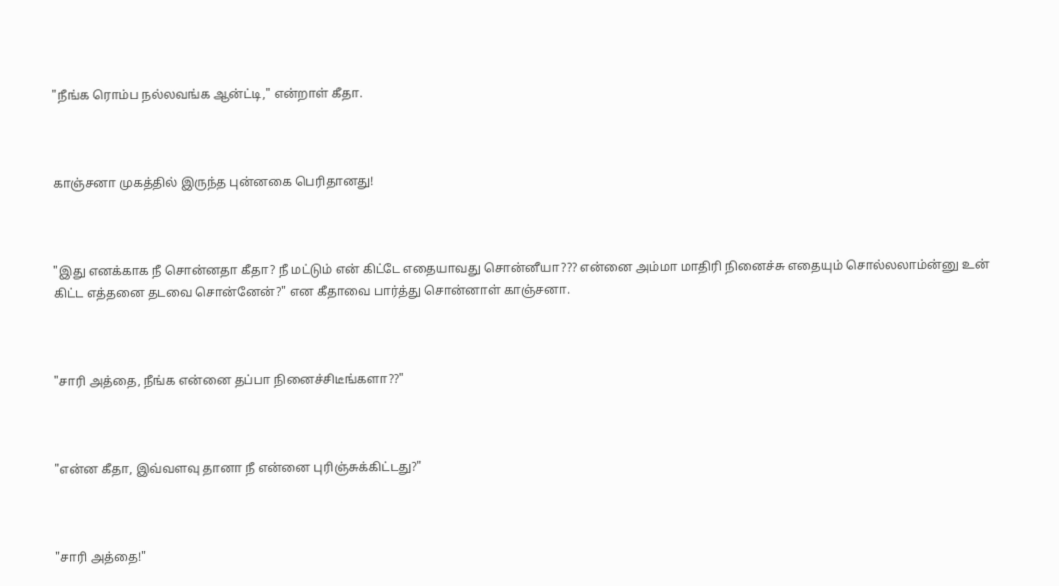"நீங்க ரொம்ப நல்லவங்க ஆன்ட்டி," என்றாள் கீதா.



காஞ்சனா முகத்தில் இருந்த புன்னகை பெரிதானது!



"இது எனக்காக நீ சொன்னதா கீதா? நீ மட்டும் என் கிட்டே எதையாவது சொன்னீயா??? என்னை அம்மா மாதிரி நினைச்சு எதையும் சொல்லலாம்ன்னு உன் கிட்ட எத்தனை தடவை சொன்னேன்?" என கீதாவை பார்த்து சொன்னாள் காஞ்சனா.



"சாரி அத்தை, நீங்க என்னை தப்பா நினைச்சிடீங்களா??"



"என்ன கீதா, இவ்வளவு தானா நீ என்னை புரிஞ்சுக்கிட்டது?"



"சாரி அத்தை!"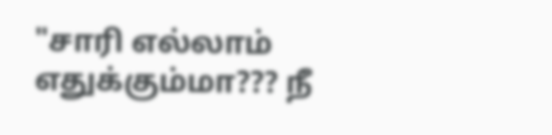"சாரி எல்லாம் எதுக்கும்மா??? நீ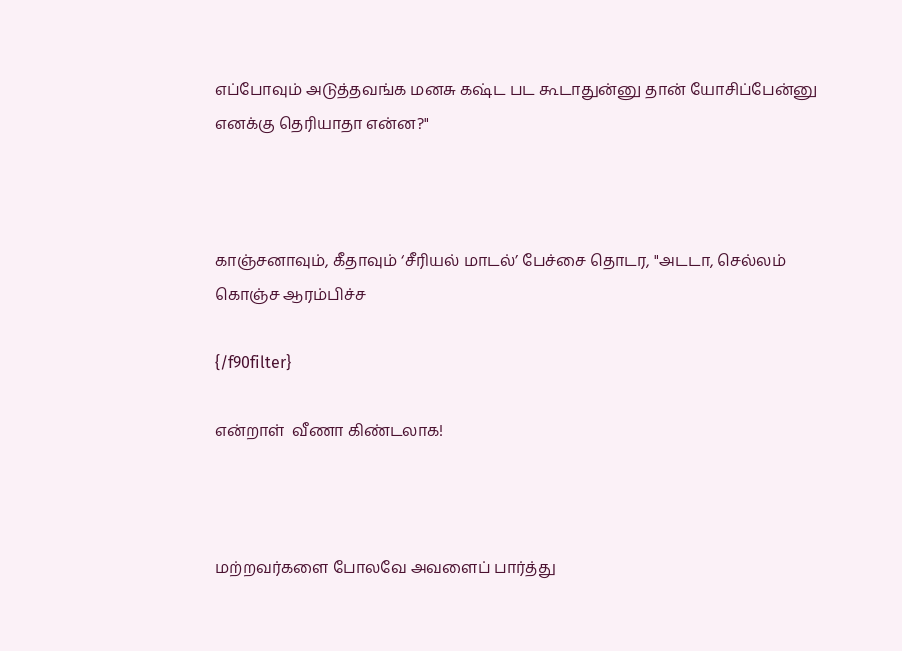எப்போவும் அடுத்தவங்க மனசு கஷ்ட பட கூடாதுன்னு தான் யோசிப்பேன்னு  எனக்கு தெரியாதா என்ன?"



காஞ்சனாவும், கீதாவும் ‘சீரியல் மாடல்’ பேச்சை தொடர, "அடடா, செல்லம் கொஞ்ச ஆரம்பிச்ச

{/f90filter}

என்றாள்  வீணா கிண்டலாக!



மற்றவர்களை போலவே அவளைப் பார்த்து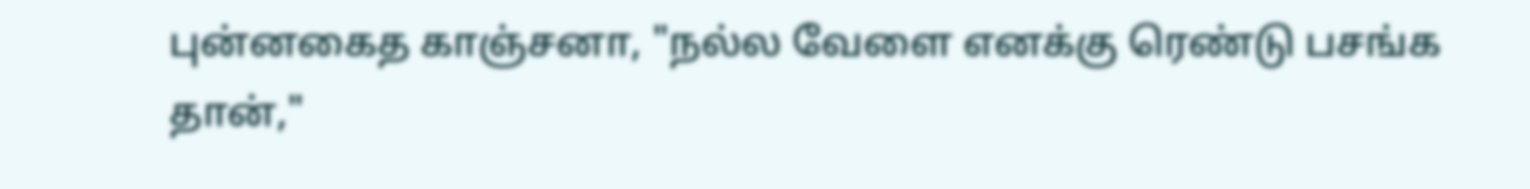புன்னகைத காஞ்சனா, "நல்ல வேளை எனக்கு ரெண்டு பசங்க தான்,"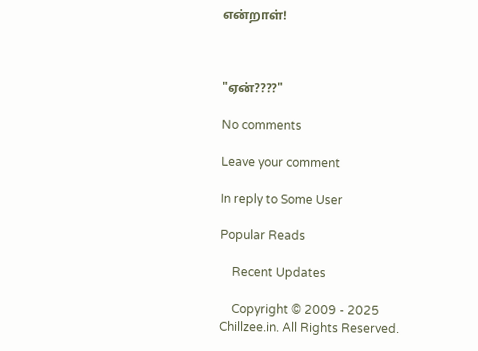என்றாள்!



"ஏன்????"

No comments

Leave your comment

In reply to Some User

Popular Reads

    Recent Updates

    Copyright © 2009 - 2025 Chillzee.in. All Rights Reserved.